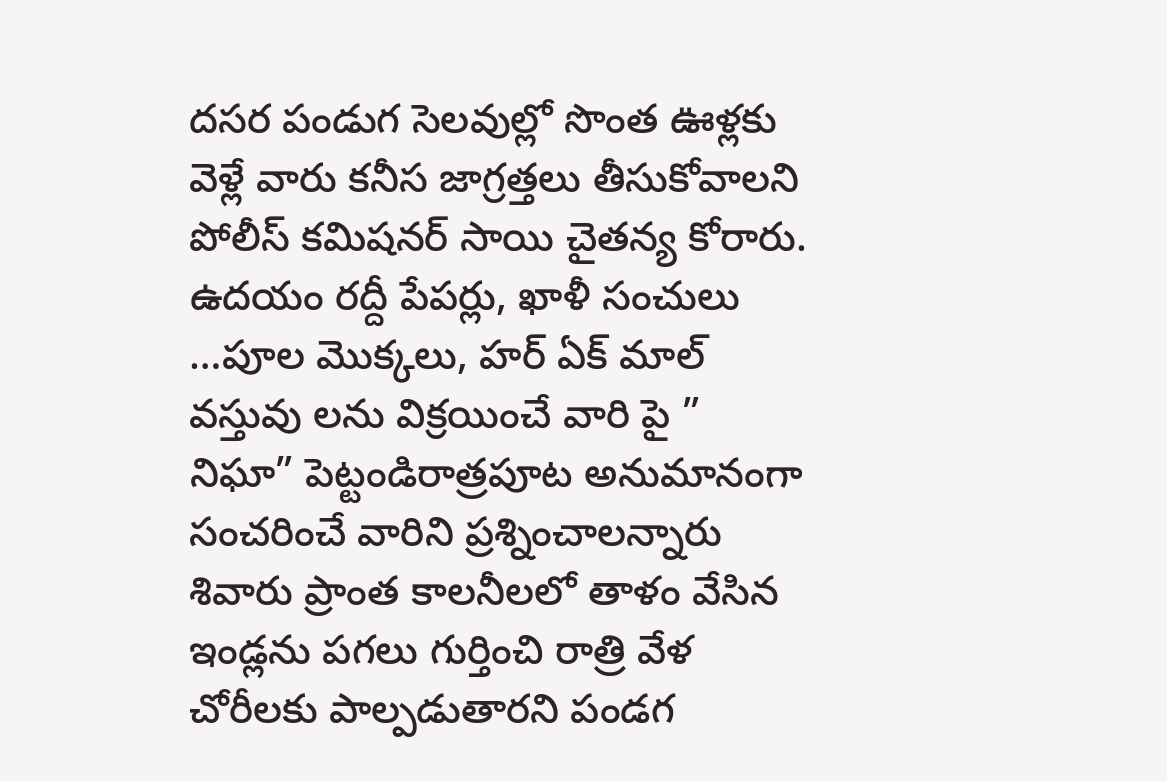దసర పండుగ సెలవుల్లో సొంత ఊళ్లకు వెళ్లే వారు కనీస జాగ్రత్తలు తీసుకోవాలని పోలీస్ కమిషనర్ సాయి చైతన్య కోరారు.
ఉదయం రద్దీ పేపర్లు, ఖాళీ సంచులు …పూల మొక్కలు, హర్ ఏక్ మాల్ వస్తువు లను విక్రయించే వారి పై ” నిఘా” పెట్టండిరాత్రపూట అనుమానంగా సంచరించే వారిని ప్రశ్నించాలన్నారు శివారు ప్రాంత కాలనీలలో తాళం వేసిన ఇండ్లను పగలు గుర్తించి రాత్రి వేళ చోరీలకు పాల్పడుతారని పండగ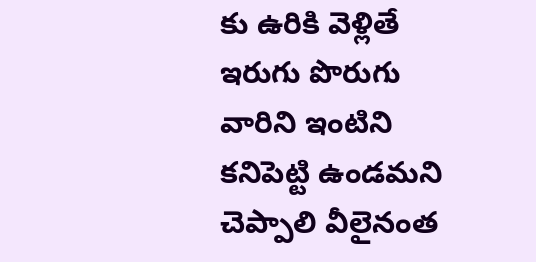కు ఉరికి వెళ్లితే ఇరుగు పొరుగు వారిని ఇంటిని కనిపెట్టి ఉండమని చెప్పాలి వీలైనంత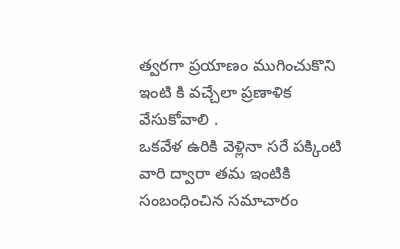త్వరగా ప్రయాణం ముగించుకొని ఇంటి కి వచ్చేలా ప్రణాళిక వేసుకోవాలి .
ఒకవేళ ఉరికి వెళ్లినా సరే పక్కింటి వారి ద్వారా తమ ఇంటికి సంబంధించిన సమాచారం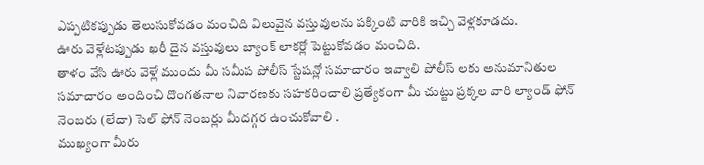ఎప్పటికప్పుడు తెలుసుకోవడం మంచిది విలువైన వస్తువులను పక్కింటి వారికి ఇచ్చి వెళ్లకూడదు.
ఊరు వెళ్లేటప్పుడు ఖరీ దైన వస్తువులు బ్యాంక్ లాకర్లో పెట్టుకోవడం మంచిది.
తాళం వేసి ఊరు వెళ్లే ముందు మీ సమీప పోలీస్ స్టేషన్లో సమాచారం ఇవ్వాలి పోలీస్ లకు అనుమానితుల సమాచారం అందించి దొంగతనాల నివారణకు సహకరించాలి ప్రత్యేకంగా మీ చుట్టు ప్రక్కల వారి ల్యాండ్ ఫోన్ నెంబరు (లేదా) సెల్ ఫోన్ నెంబర్లు మీదగ్గర ఉంచుకోవాలి .
ముఖ్యంగా మీరు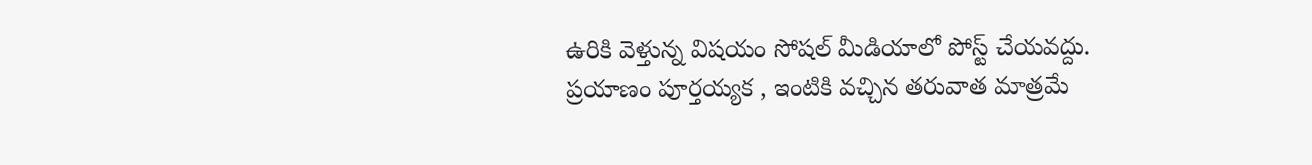ఉరికి వెళ్తున్న విషయం సోషల్ మీడియాలో పోస్ట్ చేయవద్దు.
ప్రయాణం పూర్తయ్యక , ఇంటికి వచ్చిన తరువాత మాత్రమే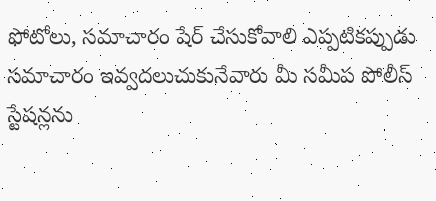ఫోటోలు, సమాచారం షేర్ చేసుకోవాలి ఎప్పటికప్పుడు సమాచారం ఇవ్వదలుచుకునేవారు మీ సమీప పోలీస్ స్టేషన్లను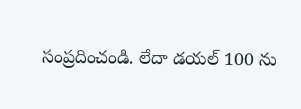సంప్రదించండి. లేదా డయల్ 100 ను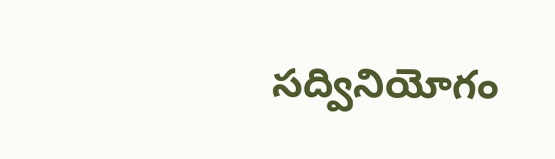సద్వినియోగం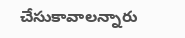చేసుకావాలన్నారు